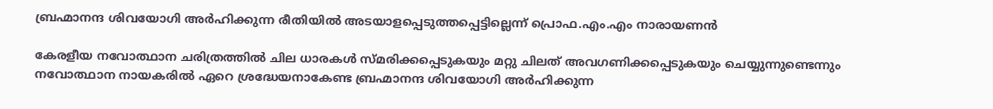ബ്രഹ്മാനന്ദ ശിവയോഗി അർഹിക്കുന്ന രീതിയിൽ അടയാളപ്പെടുത്തപ്പെട്ടില്ലെന്ന് പ്രൊഫ.എം.എം നാരായണൻ

കേരളീയ നവോത്ഥാന ചരിത്രത്തിൽ ചില ധാരകൾ സ്മരിക്കപ്പെടുകയും മറ്റു ചിലത് അവഗണിക്കപ്പെടുകയും ചെയ്യുന്നുണ്ടെന്നും നവോത്ഥാന നായകരിൽ ഏറെ ശ്രദ്ധേയനാകേണ്ട ബ്രഹ്മാനന്ദ ശിവയോഗി അർഹിക്കുന്ന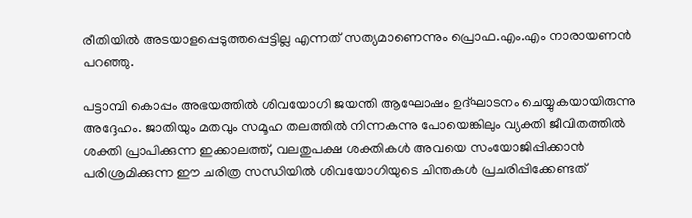രീതിയിൽ അടയാളപ്പെടുത്തപ്പെട്ടില്ല എന്നത് സത്യമാണെന്നും പ്രൊഫ.എം.എം നാരായണൻ പറഞ്ഞു.

പട്ടാമ്പി കൊപ്പം അഭയത്തിൽ ശിവയോഗി ജയന്തി ആഘോഷം ഉദ്ഘാടനം ചെയ്യുകയായിരുന്നു അദ്ദേഹം. ജാതിയും മതവും സമൂഹ തലത്തിൽ നിന്നകന്നു പോയെങ്കിലും വ്യക്തി ജീവിതത്തിൽ  ശക്തി പ്രാപിക്കുന്ന ഇക്കാലത്ത്, വലതുപക്ഷ ശക്തികൾ അവയെ സംയോജിപ്പിക്കാൻ പരിശ്രമിക്കുന്ന ഈ ചരിത്ര സന്ധിയിൽ ശിവയോഗിയുടെ ചിന്തകൾ പ്രചരിപ്പിക്കേണ്ടത്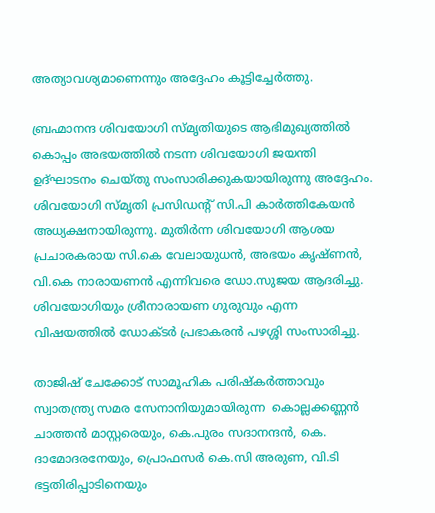അത്യാവശ്യമാണെന്നും അദ്ദേഹം കൂട്ടിച്ചേർത്തു.

ബ്രഹ്മാനന്ദ ശിവയോഗി സ്മൃതിയുടെ ആഭിമുഖ്യത്തിൽ കൊപ്പം അഭയത്തിൽ നടന്ന ശിവയോഗി ജയന്തി ഉദ്ഘാടനം ചെയ്തു സംസാരിക്കുകയായിരുന്നു അദ്ദേഹം. ശിവയോഗി സ്മൃതി പ്രസിഡന്റ് സി.പി കാർത്തികേയൻ അധ്യക്ഷനായിരുന്നു. മുതിർന്ന ശിവയോഗി ആശയ പ്രചാരകരായ സി.കെ വേലായുധൻ, അഭയം കൃഷ്ണൻ, വി.കെ നാരായണൻ എന്നിവരെ ഡോ.സുജയ ആദരിച്ചു. ശിവയോഗിയും ശ്രീനാരായണ ഗുരുവും എന്ന വിഷയത്തിൽ ഡോക്ടർ പ്രഭാകരൻ പഴശ്ശി സംസാരിച്ചു.

താജിഷ് ചേക്കോട് സാമൂഹിക പരിഷ്കര്‍ത്താവും സ്വാതന്ത്ര്യ സമര സേനാനിയുമായിരുന്ന  കൊല്ലക്കണ്ണന്‍ ചാത്തൻ മാസ്റ്റരെയും, കെ.പുരം സദാനന്ദൻ, കെ. ദാമോദരനേയും, പ്രൊഫസര്‍ കെ.സി അരുണ, വി.ടി  ഭട്ടതിരിപ്പാടിനെയും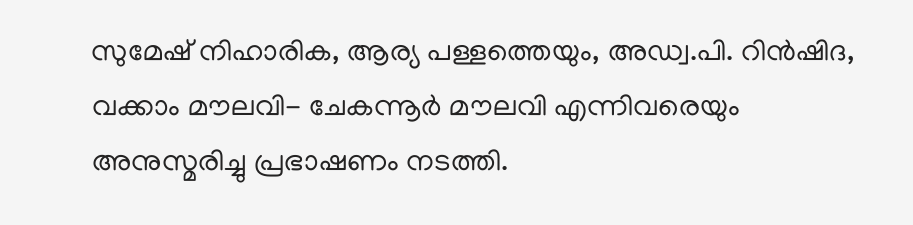സുമേഷ് നിഹാരിക, ആര്യ പള്ളത്തെയും, അഡ്വ.പി. റിൻഷിദ, വക്കാം മൗലവി- ചേകന്നൂർ മൗലവി എന്നിവരെയും അനുസ്മരിച്ചു പ്രഭാഷണം നടത്തി.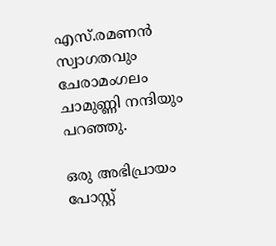എസ്.രമണൻ സ്വാഗതവും ചേരാമംഗലം ചാമുണ്ണി നന്ദിയും പറഞ്ഞു.

ഒരു അഭിപ്രായം പോസ്റ്റ്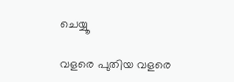ചെയ്യൂ

വളരെ പുതിയ വളരെ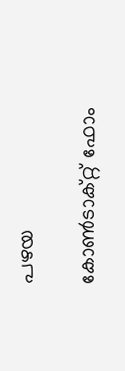പഴയ

കോൺടാക്റ്റ് ഫോം